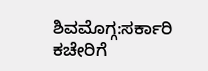ಶಿವಮೊಗ್ಗ:ಸರ್ಕಾರಿ ಕಚೇರಿಗೆ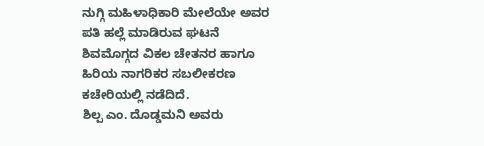ನುಗ್ಗಿ ಮಹಿಳಾಧಿಕಾರಿ ಮೇಲೆಯೇ ಅವರ ಪತಿ ಹಲ್ಲೆ ಮಾಡಿರುವ ಘಟನೆ ಶಿವಮೊಗ್ಗದ ವಿಕಲ ಚೇತನರ ಹಾಗೂ ಹಿರಿಯ ನಾಗರಿಕರ ಸಬಲೀಕರಣ ಕಚೇರಿಯಲ್ಲಿ ನಡೆದಿದೆ.
ಶಿಲ್ಪ ಎಂ. ದೊಡ್ಡಮನಿ ಅವರು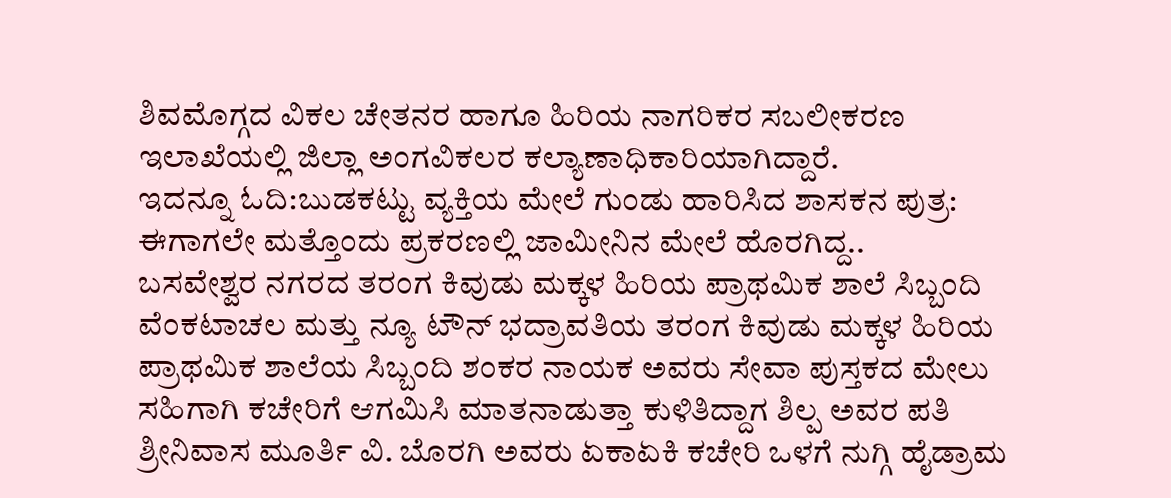ಶಿವಮೊಗ್ಗದ ವಿಕಲ ಚೇತನರ ಹಾಗೂ ಹಿರಿಯ ನಾಗರಿಕರ ಸಬಲೀಕರಣ ಇಲಾಖೆಯಲ್ಲಿ ಜಿಲ್ಲಾ ಅಂಗವಿಕಲರ ಕಲ್ಯಾಣಾಧಿಕಾರಿಯಾಗಿದ್ದಾರೆ.
ಇದನ್ನೂ ಓದಿ:ಬುಡಕಟ್ಟು ವ್ಯಕ್ತಿಯ ಮೇಲೆ ಗುಂಡು ಹಾರಿಸಿದ ಶಾಸಕನ ಪುತ್ರ: ಈಗಾಗಲೇ ಮತ್ತೊಂದು ಪ್ರಕರಣಲ್ಲಿ ಜಾಮೀನಿನ ಮೇಲೆ ಹೊರಗಿದ್ದ..
ಬಸವೇಶ್ವರ ನಗರದ ತರಂಗ ಕಿವುಡು ಮಕ್ಕಳ ಹಿರಿಯ ಪ್ರಾಥಮಿಕ ಶಾಲೆ ಸಿಬ್ಬಂದಿ ವೆಂಕಟಾಚಲ ಮತ್ತು ನ್ಯೂ ಟೌನ್‌ ಭದ್ರಾವತಿಯ ತರಂಗ ಕಿವುಡು ಮಕ್ಕಳ ಹಿರಿಯ ಪ್ರಾಥಮಿಕ ಶಾಲೆಯ ಸಿಬ್ಬಂದಿ ಶಂಕರ ನಾಯಕ ಅವರು ಸೇವಾ ಪುಸ್ತಕದ ಮೇಲು ಸಹಿಗಾಗಿ ಕಚೇರಿಗೆ ಆಗಮಿಸಿ ಮಾತನಾಡುತ್ತಾ ಕುಳಿತಿದ್ದಾಗ ಶಿಲ್ಪ ಅವರ ಪತಿ ಶ್ರೀನಿವಾಸ ಮೂರ್ತಿ ವಿ. ಬೊರಗಿ ಅವರು ಏಕಾಏಕಿ ಕಚೇರಿ ಒಳಗೆ ನುಗ್ಗಿ ಹೈಡ್ರಾಮ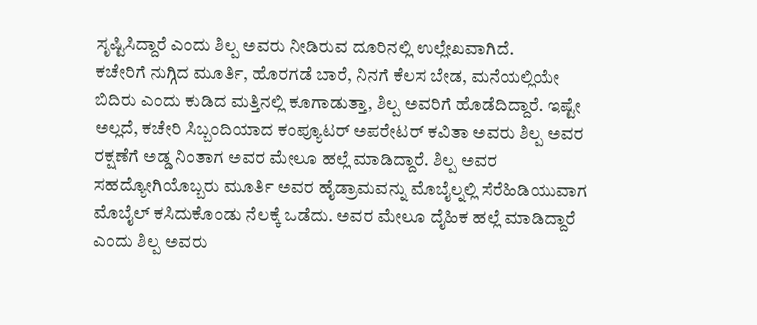ಸೃಷ್ಟಿಸಿದ್ದಾರೆ ಎಂದು ಶಿಲ್ಪ ಅವರು ನೀಡಿರುವ ದೂರಿನಲ್ಲಿ ಉಲ್ಲೇಖವಾಗಿದೆ.
ಕಚೇರಿಗೆ ನುಗ್ಗಿದ ಮೂರ್ತಿ, ಹೊರಗಡೆ ಬಾರೆ, ನಿನಗೆ ಕೆಲಸ ಬೇಡ, ಮನೆಯಲ್ಲಿಯೇ ಬಿದಿರು ಎಂದು ಕುಡಿದ ಮತ್ತಿನಲ್ಲಿ ಕೂಗಾಡುತ್ತಾ, ಶಿಲ್ಪ ಅವರಿಗೆ ಹೊಡೆದಿದ್ದಾರೆ. ಇಷ್ಟೇ ಅಲ್ಲದೆ, ಕಚೇರಿ ಸಿಬ್ಬಂದಿಯಾದ ಕಂಪ್ಯೂಟರ್ ಅಪರೇಟರ್ ಕವಿತಾ ಅವರು ಶಿಲ್ಪ ಅವರ ರಕ್ಷಣೆಗೆ ಅಡ್ಡ ನಿಂತಾಗ ಅವರ ಮೇಲೂ ಹಲ್ಲೆ ಮಾಡಿದ್ದಾರೆ. ಶಿಲ್ಪ ಅವರ ಸಹದ್ಯೋಗಿಯೊಬ್ಬರು ಮೂರ್ತಿ ಅವರ ಹೈಡ್ರಾಮವನ್ನು ಮೊಬೈಲ್ನಲ್ಲಿ ಸೆರೆಹಿಡಿಯುವಾಗ ಮೊಬೈಲ್ ಕಸಿದುಕೊಂಡು ನೆಲಕ್ಕೆ ಒಡೆದು. ಅವರ ಮೇಲೂ ದೈಹಿಕ ಹಲ್ಲೆ ಮಾಡಿದ್ದಾರೆ ಎಂದು ಶಿಲ್ಪ ಅವರು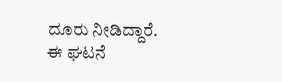ದೂರು ನೀಡಿದ್ದಾರೆ.
ಈ ಘಟನೆ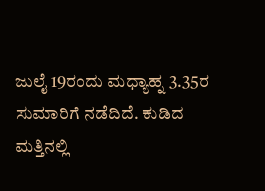ಜುಲೈ 19ರಂದು ಮಧ್ಯಾಹ್ನ 3.35ರ ಸುಮಾರಿಗೆ ನಡೆದಿದೆ. ಕುಡಿದ ಮತ್ತಿನಲ್ಲಿ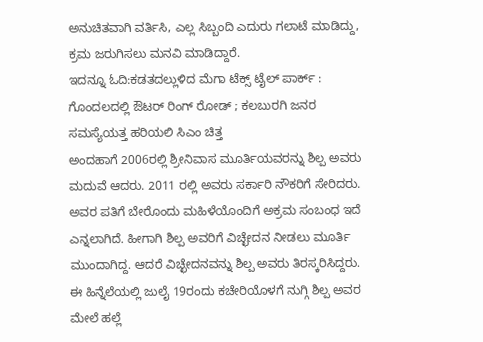ಅನುಚಿತವಾಗಿ ವರ್ತಿಸಿ, ಎಲ್ಲ ಸಿಬ್ಬಂದಿ ಎದುರು ಗಲಾಟೆ ಮಾಡಿದ್ದು, ಕ್ರಮ ಜರುಗಿಸಲು ಮನವಿ ಮಾಡಿದ್ದಾರೆ.
ಇದನ್ನೂ ಓದಿ:ಕಡತದಲ್ಲುಳಿದ ಮೆಗಾ ಟೆಕ್ಸ್ ಟೈಲ್ ಪಾರ್ಕ್ : ಗೊಂದಲದಲ್ಲಿ ಔಟರ್ ರಿಂಗ್ ರೋಡ್ ; ಕಲಬುರಗಿ ಜನರ ಸಮಸ್ಯೆಯತ್ತ ಹರಿಯಲಿ ಸಿಎಂ ಚಿತ್ತ
ಅಂದಹಾಗೆ 2006ರಲ್ಲಿ ಶ್ರೀನಿವಾಸ ಮೂರ್ತಿಯವರನ್ನು ಶಿಲ್ಪ ಅವರು ಮದುವೆ ಆದರು. 2011 ರಲ್ಲಿ ಅವರು ಸರ್ಕಾರಿ ನೌಕರಿಗೆ ಸೇರಿದರು. ಅವರ ಪತಿಗೆ ಬೇರೊಂದು ಮಹಿಳೆಯೊಂದಿಗೆ ಅಕ್ರಮ ಸಂಬಂಧ ಇದೆ ಎನ್ನಲಾಗಿದೆ. ಹೀಗಾಗಿ ಶಿಲ್ಪ ಅವರಿಗೆ ವಿಚ್ಛೇದನ ನೀಡಲು ಮೂರ್ತಿ ಮುಂದಾಗಿದ್ದ. ಆದರೆ ವಿಚ್ಛೇದನವನ್ನು ಶಿಲ್ಪ ಅವರು ತಿರಸ್ಕರಿಸಿದ್ದರು. ಈ ಹಿನ್ನೆಲೆಯಲ್ಲಿ ಜುಲೈ 19ರಂದು ಕಚೇರಿಯೊಳಗೆ ನುಗ್ಗಿ ಶಿಲ್ಪ ಅವರ ಮೇಲೆ ಹಲ್ಲೆ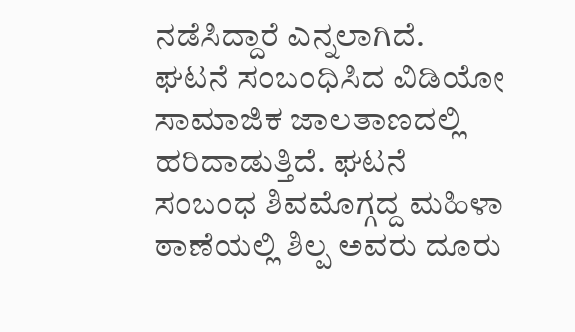ನಡೆಸಿದ್ದಾರೆ ಎನ್ನಲಾಗಿದೆ.
ಘಟನೆ ಸಂಬಂಧಿಸಿದ ವಿಡಿಯೋ ಸಾಮಾಜಿಕ ಜಾಲತಾಣದಲ್ಲಿ ಹರಿದಾಡುತ್ತಿದೆ. ಘಟನೆ ಸಂಬಂಧ ಶಿವಮೊಗ್ಗದ್ದ ಮಹಿಳಾ ಠಾಣೆಯಲ್ಲಿ ಶಿಲ್ಪ ಅವರು ದೂರು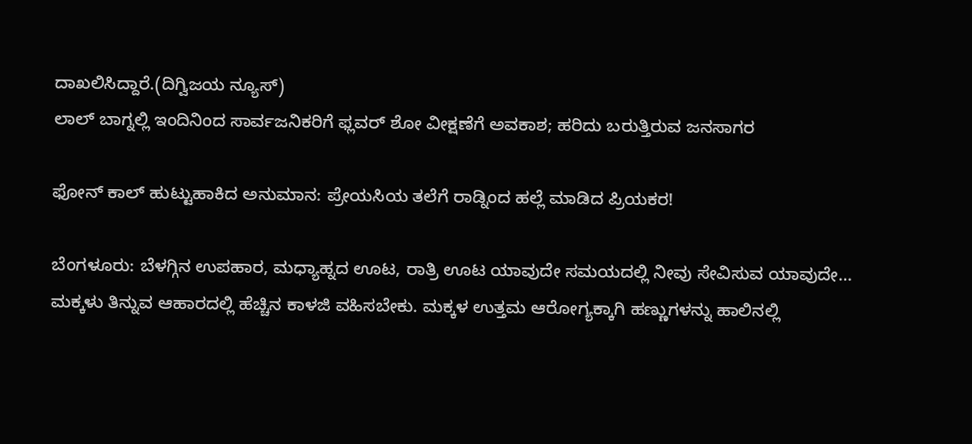ದಾಖಲಿಸಿದ್ದಾರೆ.(ದಿಗ್ವಿಜಯ ನ್ಯೂಸ್)
ಲಾಲ್ ಬಾಗ್ನಲ್ಲಿ ಇಂದಿನಿಂದ ಸಾರ್ವಜನಿಕರಿಗೆ ಫ್ಲವರ್ ಶೋ ವೀಕ್ಷಣೆಗೆ ಅವಕಾಶ; ಹರಿದು ಬರುತ್ತಿರುವ ಜನಸಾಗರ

ಫೋನ್ ಕಾಲ್ ಹುಟ್ಟುಹಾಕಿದ ಅನುಮಾನ: ಪ್ರೇಯಸಿಯ ತಲೆಗೆ ರಾಡ್ನಿಂದ ಹಲ್ಲೆ ಮಾಡಿದ ಪ್ರಿಯಕರ!

ಬೆಂಗಳೂರು: ಬೆಳಗ್ಗಿನ ಉಪಹಾರ, ಮಧ್ಯಾಹ್ನದ ಊಟ, ರಾತ್ರಿ ಊಟ ಯಾವುದೇ ಸಮಯದಲ್ಲಿ ನೀವು ಸೇವಿಸುವ ಯಾವುದೇ…
ಮಕ್ಕಳು ತಿನ್ನುವ ಆಹಾರದಲ್ಲಿ ಹೆಚ್ಚಿನ ಕಾಳಜಿ ವಹಿಸಬೇಕು. ಮಕ್ಕಳ ಉತ್ತಮ ಆರೋಗ್ಯಕ್ಕಾಗಿ ಹಣ್ಣುಗಳನ್ನು ಹಾಲಿನಲ್ಲಿ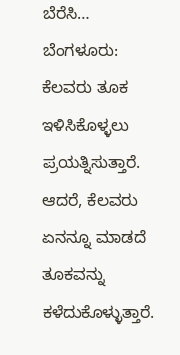ಬೆರೆಸಿ…
ಬೆಂಗಳೂರು: ಕೆಲವರು ತೂಕ ಇಳಿಸಿಕೊಳ್ಳಲು ಪ್ರಯತ್ನಿಸುತ್ತಾರೆ. ಆದರೆ, ಕೆಲವರು ಏನನ್ನೂ ಮಾಡದೆ ತೂಕವನ್ನು ಕಳೆದುಕೊಳ್ಳುತ್ತಾರೆ.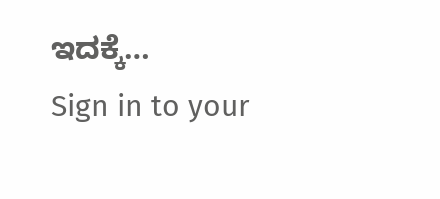ಇದಕ್ಕೆ…
Sign in to your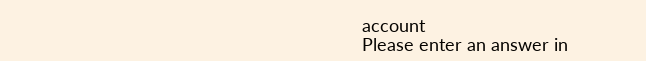account
Please enter an answer in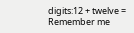digits:12 + twelve =
Remember me